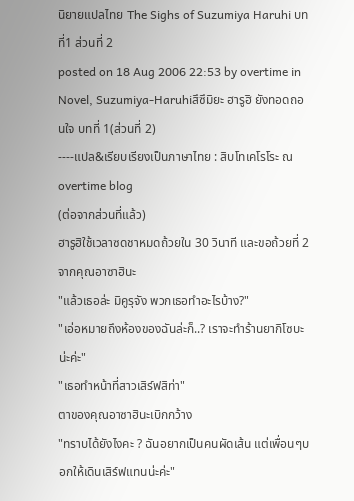นิยายแปลไทย The Sighs of Suzumiya Haruhi บทที่1 ส่วนที่ 2
posted on 18 Aug 2006 22:53 by overtime in Novel, Suzumiya-Haruhiสึซึมิยะ ฮารูฮิ ยังทอดถอนใจ บทที่ 1(ส่วนที่ 2)
----แปล&เรียบเรียงเป็นภาษาไทย : สิบโทเคโรโระ ณ overtime blog
(ต่อจากส่วนที่แล้ว)
ฮารูฮิใช้เวลาซดชาหมดถ้วยใน 30 วินาที และขอถ้วยที่ 2 จากคุณอาซาฮินะ
"แล้วเธอล่ะ มิคูรุจัง พวกเธอทำอะไรบ้าง?"
"เอ่อหมายถึงห้องของฉันล่ะก็..? เราจะทำร้านยากิโซบะน่ะค่ะ"
"เธอทำหน้าที่สาวเสิร์ฟสิท่า"
ตาของคุณอาซาฮินะเบิกกว้าง
"ทราบได้ยังไงคะ ? ฉันอยากเป็นคนผัดเส้น แต่เพื่อนๆบอกให้เดินเสิร์ฟแทนน่ะค่ะ"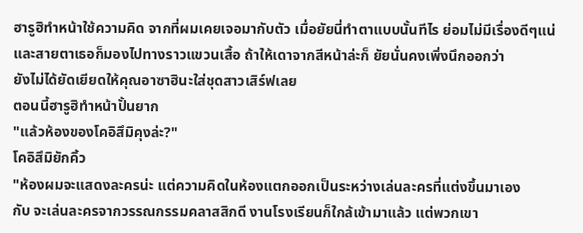ฮารูฮิทำหน้าใช้ความคิด จากที่ผมเคยเจอมากับตัว เมื่อยัยนี่ทำตาแบบนั้นทีไร ย่อมไม่มีเรื่องดีๆแน่
และสายตาเธอก็มองไปทางราวแขวนเสื้อ ถ้าให้เดาจากสีหน้าล่ะก็ ยัยนั่นคงเพิ่งนึกออกว่า
ยังไม่ได้ยัดเยียดให้คุณอาซาฮินะใส่ชุดสาวเสิร์ฟเลย
ตอนนี้ฮารูฮิทำหน้าปั้นยาก
"แล้วห้องของโคอิสึมิคุงล่ะ?"
โคอิสึมิยักคิ้ว
"ห้องผมจะแสดงละครน่ะ แต่ความคิดในห้องแตกออกเป็นระหว่างเล่นละครที่แต่งขึ้นมาเอง
กับ จะเล่นละครจากวรรณกรรมคลาสสิกดี งานโรงเรียนก็ใกล้เข้ามาแล้ว แต่พวกเขา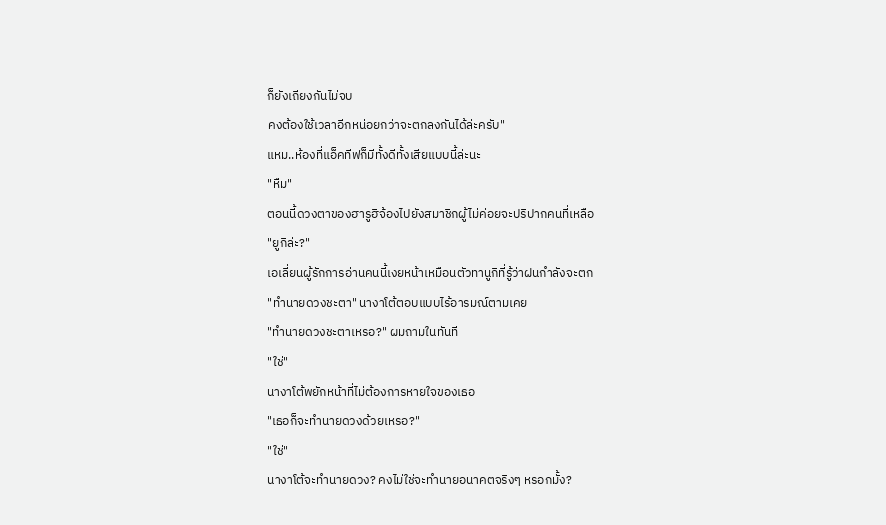ก็ยังเถียงกันไม่จบ
คงต้องใช้เวลาอีกหน่อยกว่าจะตกลงกันได้ล่ะครับ"
แหม..ห้องที่แอ็คทีฟก็มีทั้งดีทั้งเสียแบบนี้ล่ะนะ
"หืม"
ตอนนี้ดวงตาของฮารูฮิจ้องไปยังสมาชิกผู้ไม่ค่อยจะปริปากคนที่เหลือ
"ยูกิล่ะ?"
เอเลี่ยนผู้รักการอ่านคนนี้เงยหน้าเหมือนตัวทานูกิที่รู้ว่าฝนกำลังจะตก
"ทำนายดวงชะตา" นางาโต้ตอบแบบไร้อารมณ์ตามเคย
"ทำนายดวงชะตาเหรอ?" ผมถามในทันที
"ใช่"
นางาโต้พยักหน้าที่ไม่ต้องการหายใจของเธอ
"เธอก็จะทำนายดวงด้วยเหรอ?"
"ใช่"
นางาโต้จะทำนายดวง? คงไม่ใช่จะทำนายอนาคตจริงๆ หรอกมั้ง?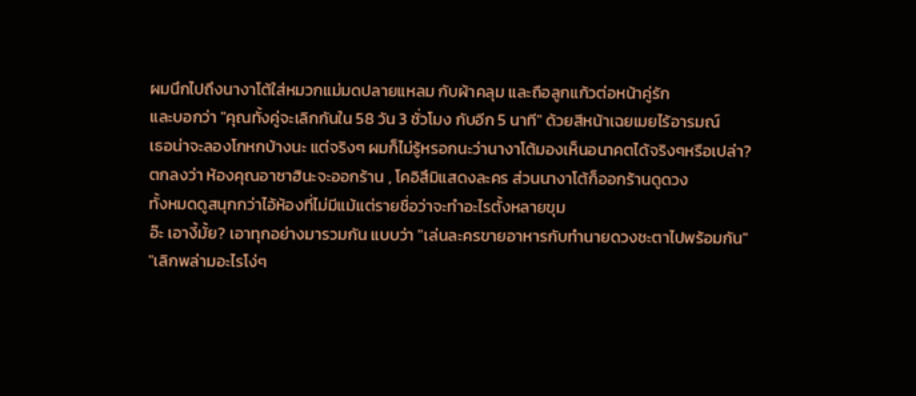ผมนึกไปถึงนางาโต้ใส่หมวกแม่มดปลายแหลม กับผ้าคลุม และถือลูกแก้วต่อหน้าคู่รัก
และบอกว่า "คุณทั้งคู่จะเลิกกันใน 58 วัน 3 ชั่วโมง กับอีก 5 นาที" ด้วยสีหน้าเฉยเมยไร้อารมณ์
เธอน่าจะลองโกหกบ้างนะ แต่จริงๆ ผมก็ไม่รู้หรอกนะว่านางาโต้มองเห็นอนาคตได้จริงๆหรือเปล่า?
ตกลงว่า ห้องคุณอาซาฮินะจะออกร้าน , โคอิสึมิแสดงละคร ส่วนนางาโต้ก็ออกร้านดูดวง
ทั้งหมดดูสนุกกว่าไอ้ห้องที่ไม่มีแม้แต่รายชื่อว่าจะทำอะไรตั้งหลายขุม
อ๊ะ เอางี้มั้ย? เอาทุกอย่างมารวมกัน แบบว่า "เล่นละครขายอาหารกับทำนายดวงชะตาไปพร้อมกัน"
"เลิกพล่ามอะไรโง่ๆ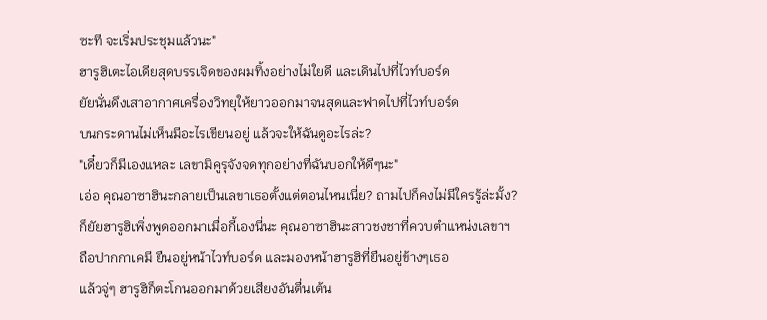ซะที จะเริ่มประชุมแล้วนะ"
ฮารูฮิเตะไอเดียสุดบรรเจิดของผมทิ้งอย่างไม่ใยดี และเดินไปที่ไวท์บอร์ด
ยัยนั่นดึงเสาอากาศเครื่องวิทยุให้ยาวออกมาจนสุดและฟาดไปที่ไวท์บอร์ด
บนกระดานไม่เห็นมีอะไรเขียนอยู่ แล้วจะให้ฉันดูอะไรล่ะ?
"เดี๋ยวก็มีเองแหละ เลขามิคูรุจังจดทุกอย่างที่ฉันบอกให้ดีๆนะ"
เอ่อ คุณอาซาฮินะกลายเป็นเลขาเธอตั้งแต่ตอนไหนเนี่ย? ถามไปก็คงไม่มีใครรู้ล่ะมั้ง?
ก็ยัยฮารูฮิเพิ่งพูดออกมาเมื่อกี้เองนี่นะ คุณอาซาฮินะสาวชงชาที่ควบตำแหน่งเลขาฯ
ถือปากกาเคมี ยืนอยู่หน้าไวท์บอร์ด และมองหน้าฮารูฮิที่ยืนอยู่ข้างๆเธอ
แล้วจู่ๆ ฮารูฮิก็ตะโกนออกมาด้วยเสียงอันตื่นเต้น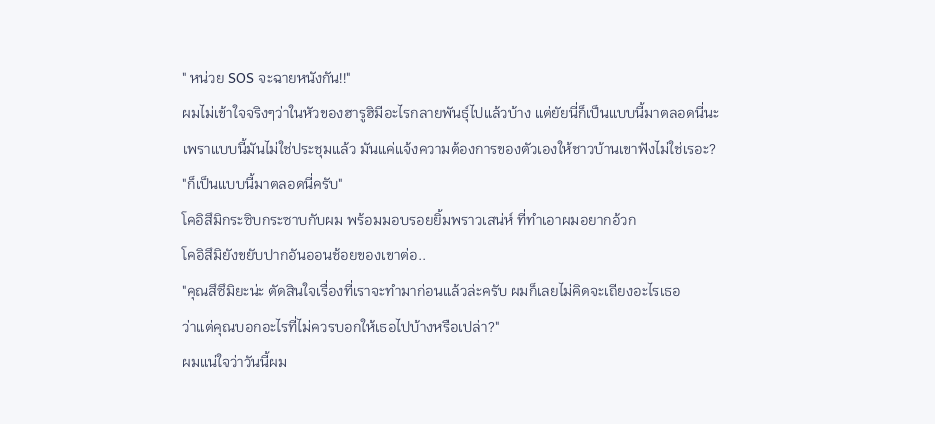" หน่วย SOS จะฉายหนังกัน!!"
ผมไม่เข้าใจจริงๆว่าในหัวของฮารูฮิมีอะไรกลายพันธุ์ไปแล้วบ้าง แต่ยัยนี่ก็เป็นแบบนี้มาตลอดนี่นะ
เพราแบบนี้มันไม่ใช่ประชุมแล้ว มันแค่แจ้งความต้องการของตัวเองให้ชาวบ้านเขาฟังไม่ใช่เรอะ?
"ก็เป็นแบบนี้มาตลอดนี่ครับ"
โคอิสึมิกระซิบกระซาบกับผม พร้อมมอบรอยยิ้มพราวเสน่ห์ ที่ทำเอาผมอยากอ้วก
โคอิสึมิยังขยับปากอันออนช้อยของเขาต่อ..
"คุณสึซึมิยะน่ะ ตัดสินใจเรื่องที่เราจะทำมาก่อนแล้วล่ะครับ ผมก็เลยไม่คิดจะเถียงอะไรเธอ
ว่าแต่คุณบอกอะไรที่ไม่ควรบอกให้เธอไปบ้างหรือเปล่า?"
ผมแน่ใจว่าวันนี้ผม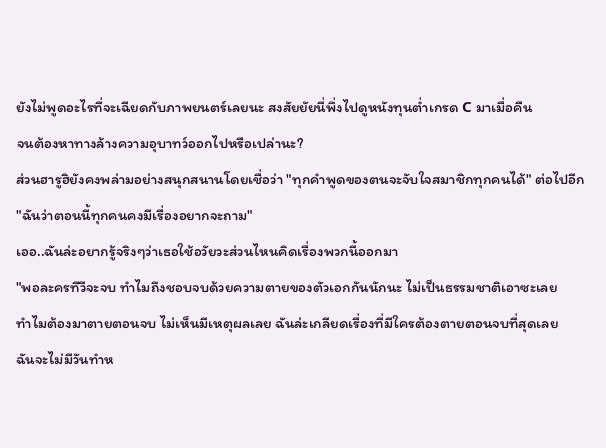ยังไม่พูดอะไรที่จะเฉียดกับภาพยนตร์เลยนะ สงสัยยัยนี่พึ่งไปดูหนังทุนต่ำเกรด C มาเมื่อคืน
จนต้องหาทางล้างความอุบาทว์ออกไปหรือเปล่านะ?
ส่วนฮารูฮิยังคงพล่ามอย่างสนุกสนานโดยเชื่อว่า "ทุกคำพูดของตนจะจับใจสมาชิกทุกคนได้" ต่อไปอีก
"ฉันว่าตอนนี้ทุกคนคงมีเรื่องอยากจะถาม"
เออ..ฉันล่ะอยากรู้จริงๆว่าเธอใช้อวัยวะส่วนไหนคิดเรื่องพวกนี้ออกมา
"พอละครทีวีจะจบ ทำไมถึงชอบจบด้วยความตายของตัวเอกกันนักนะ ไม่เป็นธรรมชาติเอาซะเลย
ทำไมต้องมาตายตอนจบ ไม่เห็นมีเหตุผลเลย ฉันล่ะเกลียดเรื่องที่มีใครต้องตายตอนจบที่สุดเลย
ฉันจะไม่มีวันทำห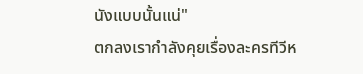นังแบบนั้นแน่"
ตกลงเรากำลังคุยเรื่องละครทีวีห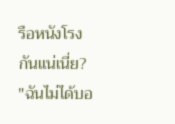รือหนังโรงกันแน่เนี่ย?
"ฉันไม่ได้บอ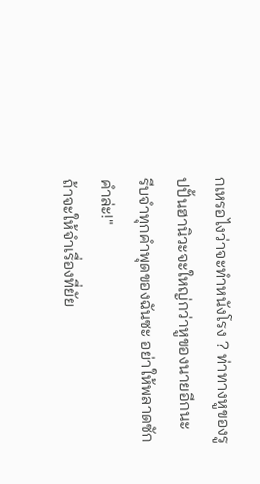กเหรอไงว่าจะทำหนังโรง ? ท่าทางหูของรูปปั้นฮานิวะจะใหญ่กว่าหูของนายอีกนะ
รีบจำทุกคำพุดของฉันซะ อย่าให้พลาดซักคำล่ะ!"
ถ้าจะให้จำเรื่องที่ยัย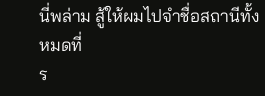นี่พล่าม สู้ให้ผมไปจำชื่อสถานีทั้งหมดที่
ร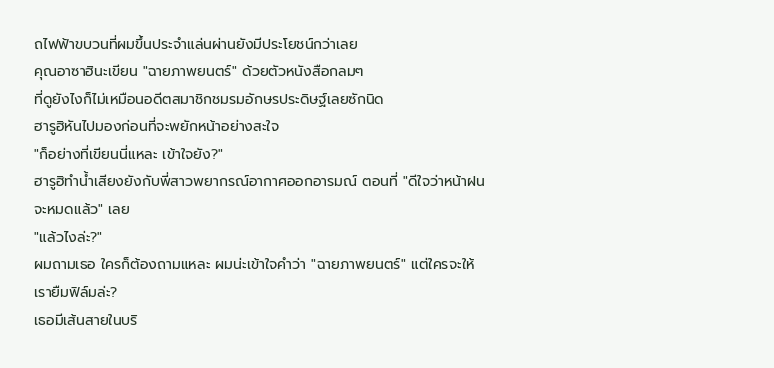ถไฟฟ้าขบวนที่ผมขึ้นประจำแล่นผ่านยังมีประโยชน์กว่าเลย
คุณอาซาฮินะเขียน "ฉายภาพยนตร์" ด้วยตัวหนังสือกลมๆ
ที่ดูยังไงก็ไม่เหมือนอดีตสมาชิกชมรมอักษรประดิษฐ์เลยซักนิด
ฮารูฮิหันไปมองก่อนที่จะพยักหน้าอย่างสะใจ
"ก็อย่างที่เขียนนี่แหละ เข้าใจยัง?"
ฮารูฮิทำน้ำเสียงยังกับพี่สาวพยากรณ์อากาศออกอารมณ์ ตอนที่ "ดีใจว่าหน้าฝนจะหมดแล้ว" เลย
"แล้วไงล่ะ?"
ผมถามเธอ ใครก็ต้องถามแหละ ผมน่ะเข้าใจคำว่า "ฉายภาพยนตร์" แต่ใครจะให้เรายืมฟิล์มล่ะ?
เธอมีเส้นสายในบริ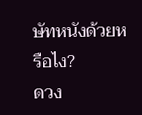ษัทหนังด้วยหรือไง?
ดวง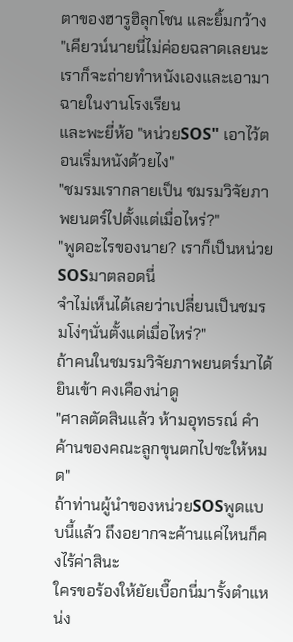ตาของฮารูฮิลุกโชน และยิ้มกว้าง
"เคียวน์นายนี่ไม่ค่อยฉลาดเลยนะ เราก็จะถ่ายทำหนังเองและเอามาฉายในงานโรงเรียน
และพะยี่ห้อ "หน่วยSOS" เอาไว้ตอนเริ่มหนังด้วยไง"
"ชมรมเรากลายเป็น ชมรมวิจัยภาพยนตร์ไปตั้งแต่เมื่อไหร่?"
"พูดอะไรของนาย? เราก็เป็นหน่วยSOSมาตลอดนี่
จำไม่เห็นได้เลยว่าเปลี่ยนเป็นชมรมโง่ๆนั่นตั้งแต่เมื่อไหร่?"
ถ้าคนในชมรมวิจัยภาพยนตร์มาได้ยินเข้า คงเคืองน่าดู
"ศาลตัดสินแล้ว ห้ามอุทธรณ์ คำค้านของคณะลูกขุนตกไปซะให้หมด"
ถ้าท่านผู้นำของหน่วยSOSพูดแบบนี้แล้ว ถึงอยากจะค้านแค่ไหนก็คงไร้ค่าสินะ
ใครขอร้องให้ยัยเบื๊อกนี่มารั้งตำแหน่ง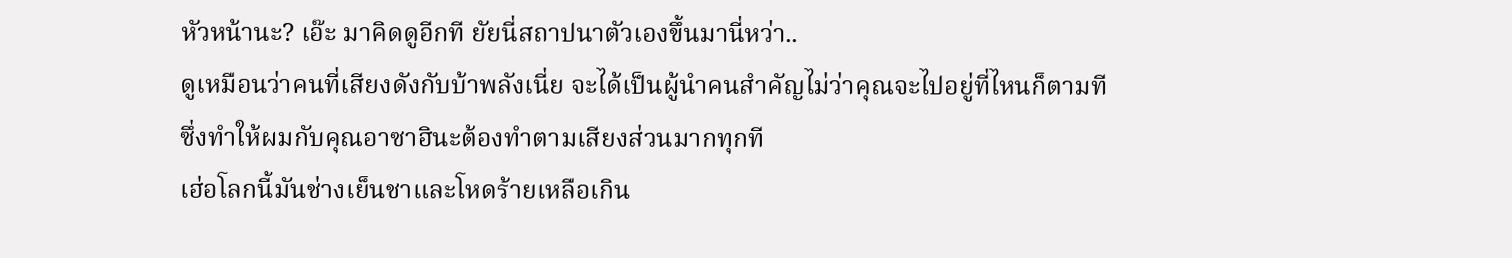หัวหน้านะ? เอ๊ะ มาคิดดูอีกที ยัยนี่สถาปนาตัวเองขึ้นมานี่หว่า..
ดูเหมือนว่าคนที่เสียงดังกับบ้าพลังเนี่ย จะได้เป็นผู้นำคนสำคัญไม่ว่าคุณจะไปอยู่ที่ไหนก็ตามที
ซึ่งทำให้ผมกับคุณอาซาฮินะต้องทำตามเสียงส่วนมากทุกที
เฮ่อโลกนี้มันช่างเย็นชาและโหดร้ายเหลือเกิน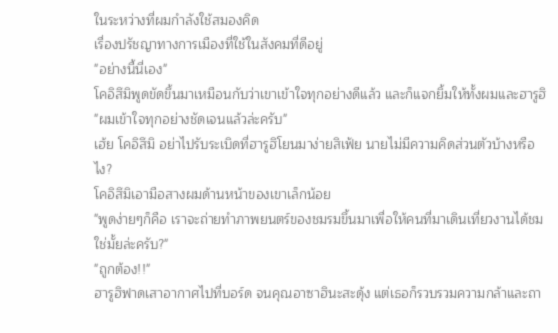ในระหว่างที่ผมกำลังใช้สมองคิด
เรื่องปรัชญาทางการเมืองที่ใช้ในสังคมที่ดีอยู่
"อย่างนี้นี่เอง"
โคอิสึมิพูดขัดขึ้นมาเหมือนกับว่าเขาเข้าใจทุกอย่างดีแล้ว และก็แจกยิ้มให้ทั้งผมและฮารูฮิ
"ผมเข้าใจทุกอย่างชัดเจนแล้วล่ะครับ"
เฮ้ย โคอิสึมิ อย่าไปรับระเบิดที่ฮารูฮิโยนมาง่ายสิเฟ้ย นายไม่มีความคิดส่วนตัวบ้างหรือไง?
โคอิสึมิเอามือสางผมด้านหน้าของเขาเล็กน้อย
"พูดง่ายๆก็คือ เราจะถ่ายทำภาพยนตร์ของชมรมขึ้นมาเพื่อให้คนที่มาเดินเที่ยวงานได้ชมใช่มั้ยล่ะครับ?"
"ถูกต้อง!!"
ฮารูฮิฟาดเสาอากาศไปที่บอร์ด จนคุณอาซาฮินะสะดุ้ง แต่เธอก็รวบรวมความกล้าและถา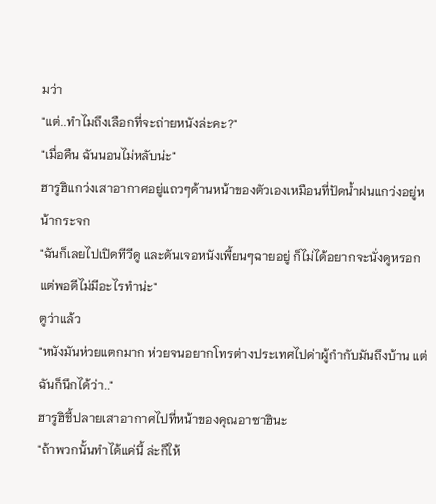มว่า
"แต่..ทำไมถึงเลือกที่จะถ่ายหนังล่ะคะ?"
"เมื่อคืน ฉันนอนไม่หลับน่ะ"
ฮารูฮิแกว่งเสาอากาศอยู่แถวๆด้านหน้าของตัวเองเหมือนที่ปัดน้ำฝนแกว่งอยู่หน้ากระจก
"ฉันก็เลยไปเปิดทีวีดู และดันเจอหนังเพี้ยนๆฉายอยู่ ก็ไม่ได้อยากจะนั่งดูหรอก แต่พอดีไม่มีอะไรทำน่ะ"
ตูว่าแล้ว
"หนังมันห่วยแตกมาก ห่วยจนอยากโทรต่างประเทศไปด่าผู้กำกับมันถึงบ้าน แต่ฉันก็นึกได้ว่า.."
ฮารูฮิชี้ปลายเสาอากาศไปที่หน้าของคุณอาซาฮินะ
"ถ้าพวกนั้นทำได้แค่นี้ ล่ะก็ให้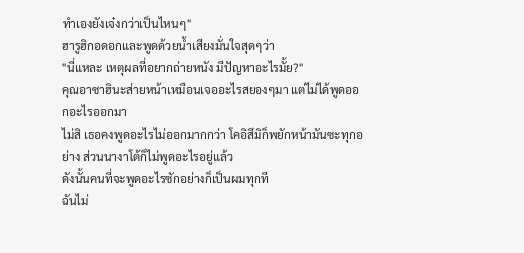ทำเองยังเจ๋งกว่าเป็นไหนๆ"
ฮารูฮิกอดอกและพูดด้วยน้ำเสียงมั่นใจสุดๆว่า
"นี่แหละ เหตุผลที่อยากถ่ายหนัง มีปัญหาอะไรมั้ย?"
คุณอาซาฮินะส่ายหน้าเหมือนเจออะไรสยองๆมา แต่ไม่ได้พูดออกอะไรออกมา
ไม่สิ เธอคงพูดอะไรไม่ออกมากกว่า โคอิสึมิก็พยักหน้ามันซะทุกอย่าง ส่วนนางาโต้ก็ไม่พูดอะไรอยู่แล้ว
ดังนั้นคนที่จะพูดอะไรซักอย่างก็เป็นผมทุกที
ฉันไม่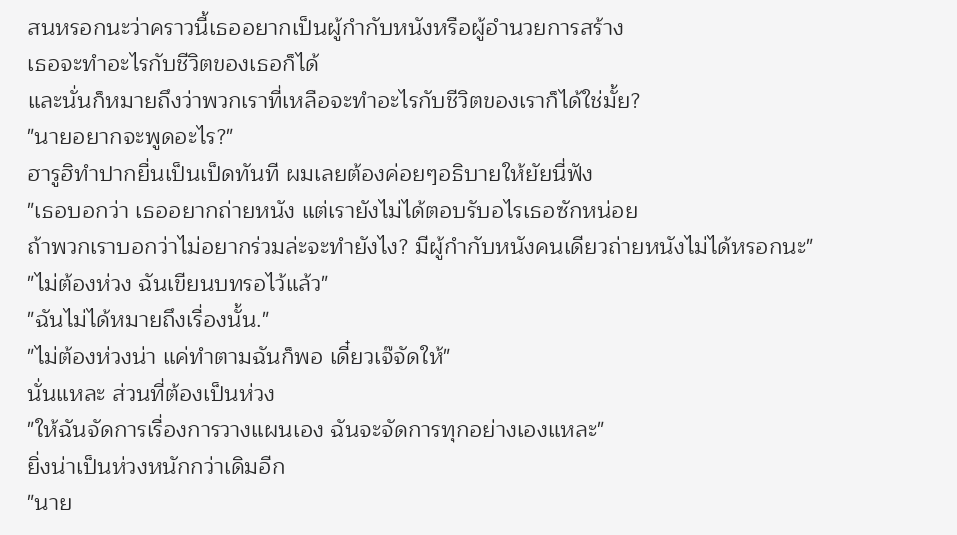สนหรอกนะว่าคราวนี้เธออยากเป็นผู้กำกับหนังหรือผู้อำนวยการสร้าง
เธอจะทำอะไรกับชีวิตของเธอก็ได้
และนั่นก็หมายถึงว่าพวกเราที่เหลือจะทำอะไรกับชีวิตของเราก็ได้ใช่มั้ย?
"นายอยากจะพูดอะไร?"
ฮารูฮิทำปากยื่นเป็นเป็ดทันที ผมเลยต้องค่อยๆอธิบายให้ยัยนี่ฟัง
"เธอบอกว่า เธออยากถ่ายหนัง แต่เรายังไม่ได้ตอบรับอไรเธอซักหน่อย
ถ้าพวกเราบอกว่าไม่อยากร่วมล่ะจะทำยังไง? มีผู้กำกับหนังคนเดียวถ่ายหนังไม่ได้หรอกนะ"
"ไม่ต้องห่วง ฉันเขียนบทรอไว้แล้ว"
"ฉันไม่ได้หมายถึงเรื่องนั้น."
"ไม่ต้องห่วงน่า แค่ทำตามฉันก็พอ เดี๋ยวเจ๊จัดให้"
นั่นแหละ ส่วนที่ต้องเป็นห่วง
"ให้ฉันจัดการเรื่องการวางแผนเอง ฉันจะจัดการทุกอย่างเองแหละ"
ยิ่งน่าเป็นห่วงหนักกว่าเดิมอีก
"นาย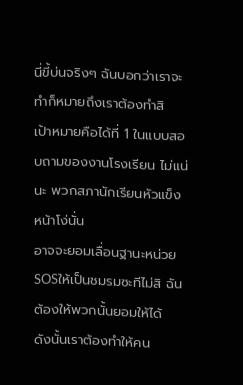นี่ขี้บ่นจริงๆ ฉันบอกว่าเราจะทำก็หมายถึงเราต้องทำสิ
เป้าหมายคือได้ที่ 1 ในแบบสอบถามของงานโรงเรียน ไม่แน่นะ พวกสภานักเรียนหัวแข็งหน้าโง่นั่น
อาจจะยอมเลื่อนฐานะหน่วยSOSให้เป็นชมรมซะทีไม่สิ ฉันต้องให้พวกนั้นยอมให้ได้
ดังนั้นเราต้องทำให้คน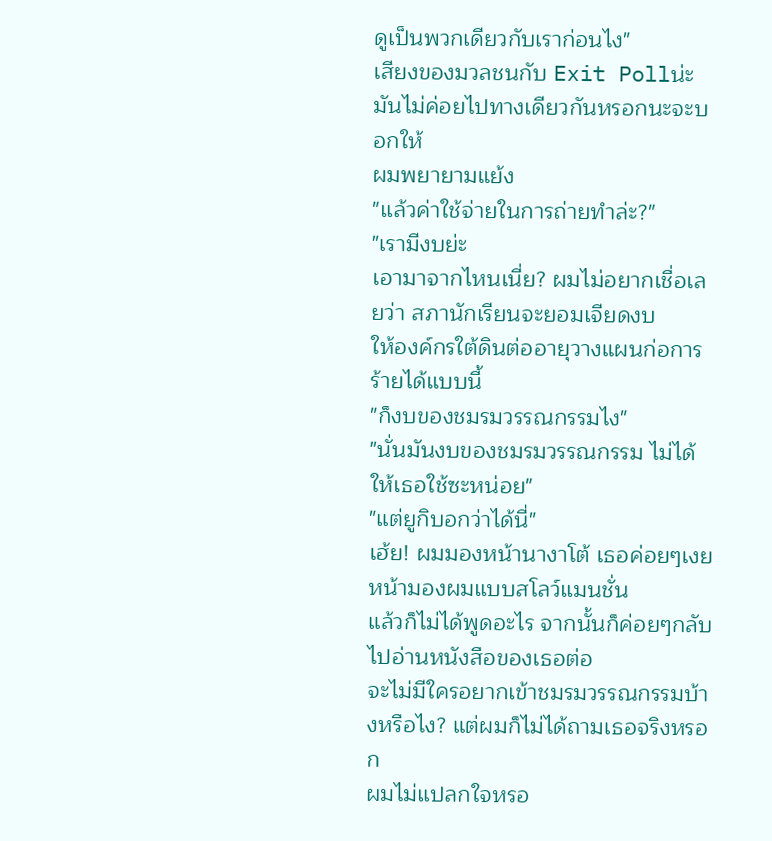ดูเป็นพวกเดียวกับเราก่อนไง"
เสียงของมวลชนกับ Exit Pollน่ะ มันไม่ค่อยไปทางเดียวกันหรอกนะจะบอกให้
ผมพยายามแย้ง
"แล้วค่าใช้จ่ายในการถ่ายทำล่ะ?"
"เรามีงบย่ะ
เอามาจากไหนเนี่ย? ผมไม่อยากเชื่อเลยว่า สภานักเรียนจะยอมเจียดงบ
ให้องค์กรใต้ดินต่ออายุวางแผนก่อการร้ายได้แบบนี้
"ก็งบของชมรมวรรณกรรมไง"
"นั่นมันงบของชมรมวรรณกรรม ไม่ได้ให้เธอใช้ซะหน่อย"
"แต่ยูกิบอกว่าได้นี่"
เฮ้ย! ผมมองหน้านางาโต้ เธอค่อยๆเงยหน้ามองผมแบบสโลว์แมนชั่น
แล้วก็ไม่ได้พูดอะไร จากนั้นก็ค่อยๆกลับไปอ่านหนังสือของเธอต่อ
จะไม่มีใครอยากเข้าชมรมวรรณกรรมบ้างหรือไง? แต่ผมก็ไม่ได้ถามเธอจริงหรอก
ผมไม่แปลกใจหรอ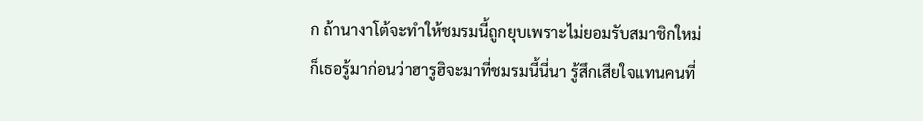ก ถ้านางาโต้จะทำให้ชมรมนี้ถูกยุบเพราะไม่ยอมรับสมาชิกใหม่
ก็เธอรู้มาก่อนว่าฮารูฮิจะมาที่ชมรมนี้นี่นา รู้สึกเสียใจแทนคนที่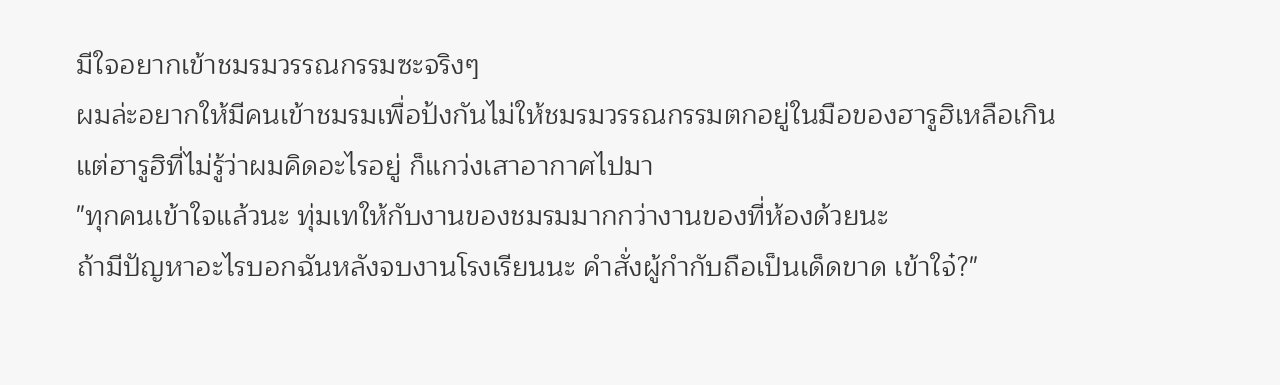มีใจอยากเข้าชมรมวรรณกรรมซะจริงๆ
ผมล่ะอยากให้มีคนเข้าชมรมเพื่อป้งกันไม่ให้ชมรมวรรณกรรมตกอยู่ในมือของฮารูฮิเหลือเกิน
แต่ฮารูฮิที่ไม่รู้ว่าผมคิดอะไรอยู่ ก็แกว่งเสาอากาศไปมา
"ทุกคนเข้าใจแล้วนะ ทุ่มเทให้กับงานของชมรมมากกว่างานของที่ห้องด้วยนะ
ถ้ามีปัญหาอะไรบอกฉันหลังจบงานโรงเรียนนะ คำสั่งผู้กำกับถือเป็นเด็ดขาด เข้าใจ๋?"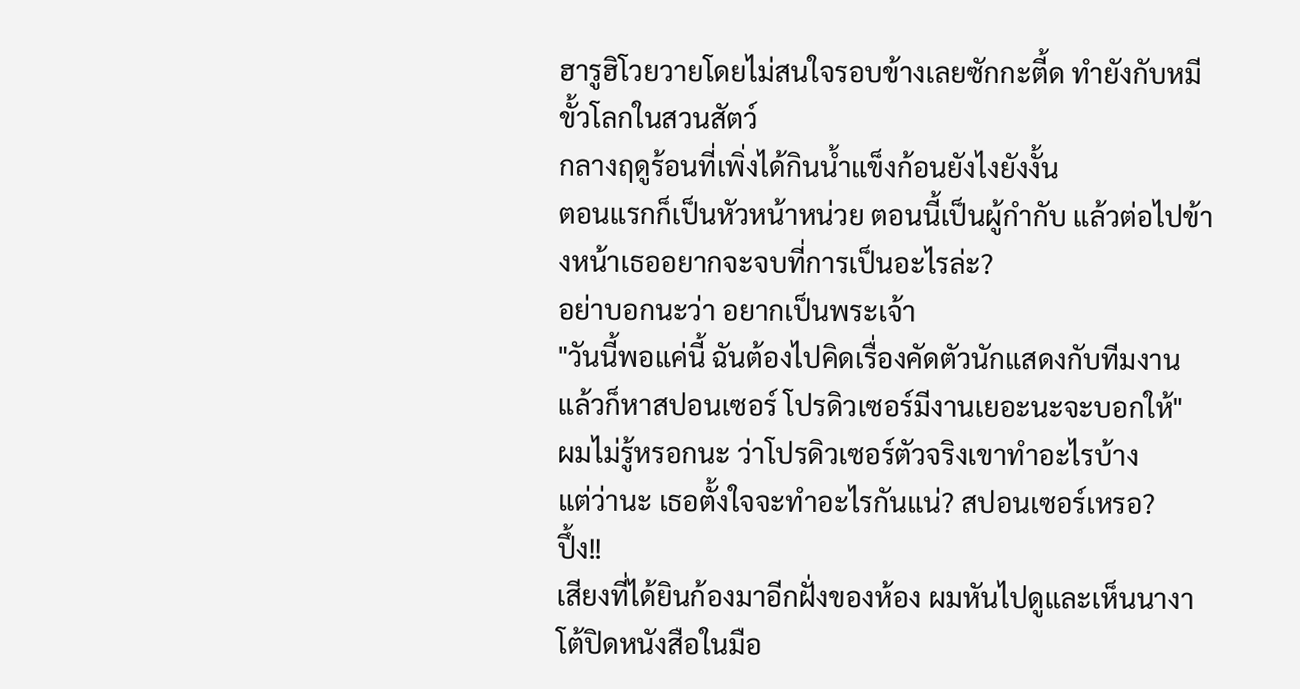ฮารูฮิโวยวายโดยไม่สนใจรอบข้างเลยซักกะตี้ด ทำยังกับหมีขั้วโลกในสวนสัตว์
กลางฤดูร้อนที่เพิ่งได้กินน้ำแข็งก้อนยังไงยังงั้น
ตอนแรกก็เป็นหัวหน้าหน่วย ตอนนี้เป็นผู้กำกับ แล้วต่อไปข้างหน้าเธออยากจะจบที่การเป็นอะไรล่ะ?
อย่าบอกนะว่า อยากเป็นพระเจ้า
"วันนี้พอแค่นี้ ฉันต้องไปคิดเรื่องคัดตัวนักแสดงกับทีมงาน
แล้วก็หาสปอนเซอร์ โปรดิวเซอร์มีงานเยอะนะจะบอกให้"
ผมไม่รู้หรอกนะ ว่าโปรดิวเซอร์ตัวจริงเขาทำอะไรบ้าง
แต่ว่านะ เธอตั้งใจจะทำอะไรกันแน่? สปอนเซอร์เหรอ?
ปึ้ง!!
เสียงที่ได้ยินก้องมาอีกฝั่งของห้อง ผมหันไปดูและเห็นนางาโต้ปิดหนังสือในมือ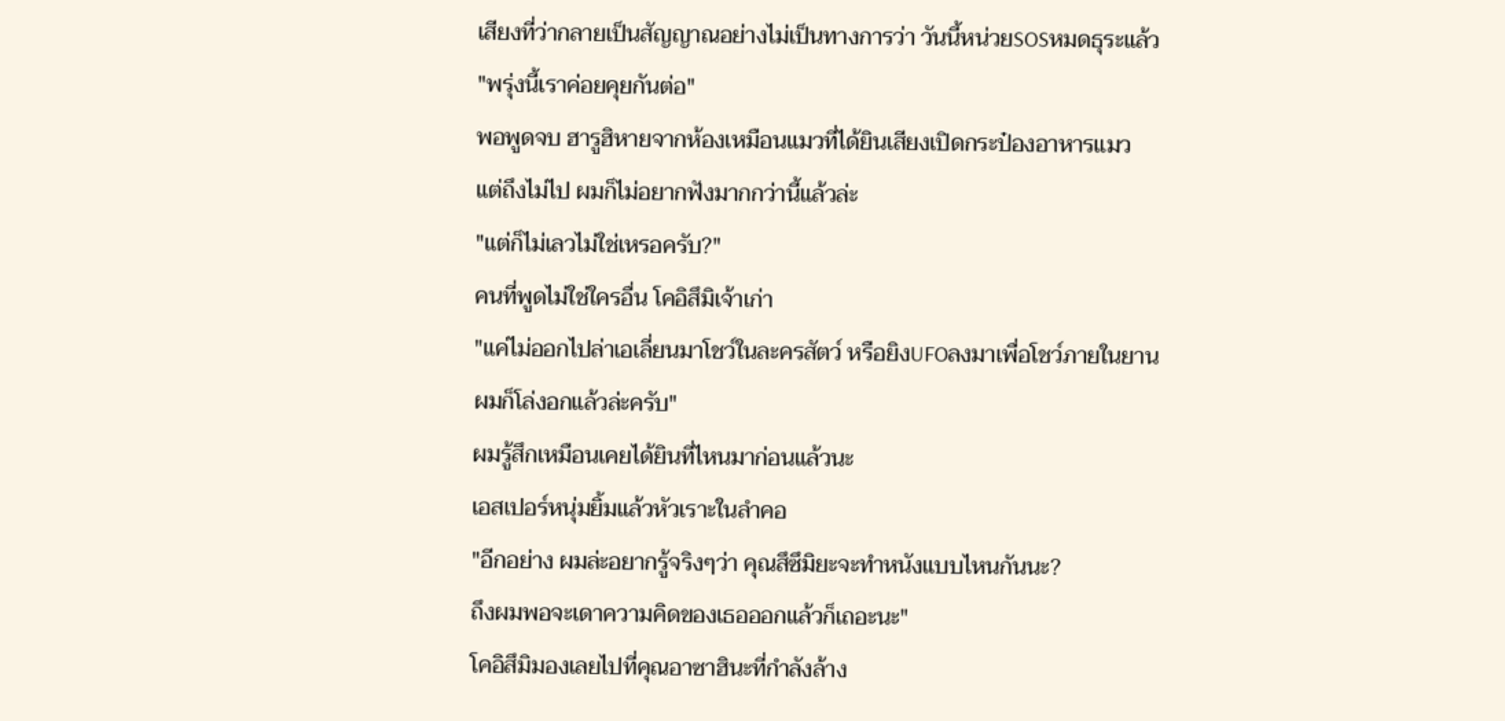เสียงที่ว่ากลายเป็นสัญญาณอย่างไม่เป็นทางการว่า วันนี้หน่วยSOSหมดธุระแล้ว
"พรุ่งนี้เราค่อยคุยกันต่อ"
พอพูดจบ ฮารูฮิหายจากห้องเหมือนแมวที่ได้ยินเสียงเปิดกระป๋องอาหารแมว
แต่ถึงไม่ไป ผมก็ไม่อยากฟังมากกว่านี้แล้วล่ะ
"แต่ก็ไม่เลวไม่ใช่เหรอครับ?"
คนที่พูดไม่ใช่ใครอื่น โคอิสึมิเจ้าเก่า
"แค่ไม่ออกไปล่าเอเลี่ยนมาโชว์ในละครสัตว์ หรือยิงUFOลงมาเพื่อโชว์ภายในยาน
ผมก็โล่งอกแล้วล่ะครับ"
ผมรู้สึกเหมือนเคยได้ยินที่ไหนมาก่อนแล้วนะ
เอสเปอร์หนุ่มยิ้มแล้วหัวเราะในลำคอ
"อีกอย่าง ผมล่ะอยากรู้จริงๆว่า คุณสึซึมิยะจะทำหนังแบบไหนกันนะ?
ถึงผมพอจะเดาความคิดของเธอออกแล้วก็เถอะนะ"
โคอิสึมิมองเลยไปที่คุณอาซาฮินะที่กำลังล้าง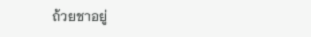ถ้วยชาอยู่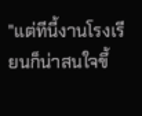"แต่ทีนี้งานโรงเรียนก็น่าสนใจขึ้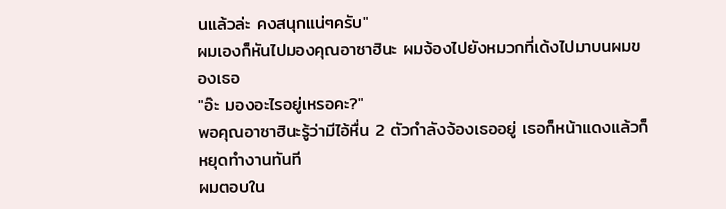นแล้วล่ะ คงสนุกแน่ๆครับ"
ผมเองก็หันไปมองคุณอาซาฮินะ ผมจ้องไปยังหมวกที่เด้งไปมาบนผมของเธอ
"อ๊ะ มองอะไรอยู่เหรอคะ?"
พอคุณอาซาฮินะรู้ว่ามีไอ้หื่น 2 ตัวกำลังจ้องเธออยู่ เธอก็หน้าแดงแล้วก็หยุดทำงานทันที
ผมตอบใน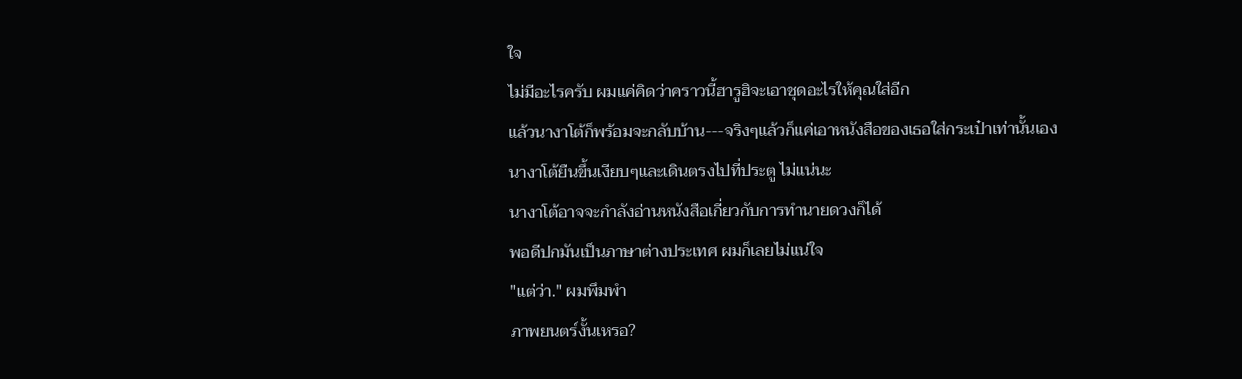ใจ
ไม่มีอะไรครับ ผมแค่คิดว่าคราวนี้ฮารูฮิจะเอาชุดอะไรให้คุณใส่อีก
แล้วนางาโต้ก็พร้อมจะกลับบ้าน---จริงๆแล้วก็แค่เอาหนังสือของเธอใส่กระเป๋าเท่านั้นเอง
นางาโต้ยืนขึ้นเงียบๆและเดินตรงไปที่ประตู ไม่แน่นะ
นางาโต้อาจจะกำลังอ่านหนังสือเกี่ยวกับการทำนายดวงก็ได้
พอดีปกมันเป็นภาษาต่างประเทศ ผมก็เลยไม่แน่ใจ
"แต่ว่า." ผมพึมพำ
ภาพยนตร์งั้นเหรอ?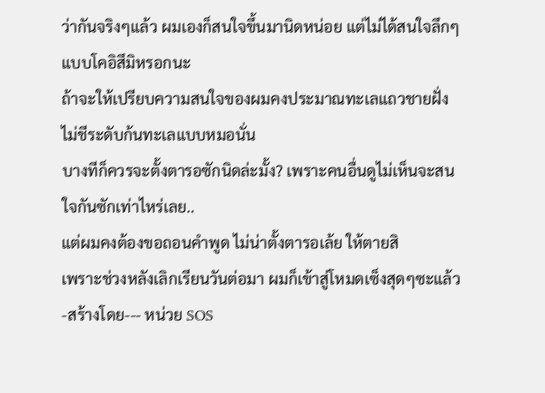ว่ากันจริงๆแล้ว ผมเองก็สนใจขึ้นมานิดหน่อย แต่ไม่ได้สนใจลึกๆแบบโคอิสึมิหรอกนะ
ถ้าจะให้เปรียบความสนใจของผมคงประมาณทะเลแถวชายฝั่ง ไม่ชีระดับก้นทะเลแบบหมอนั่น
บางทีก็ควรจะตั้งตารอซักนิดล่ะมั้ง? เพราะคนอื่นดูไม่เห็นจะสนใจกันซักเท่าไหร่เลย..
แต่ผมคงต้องขอถอนคำพูด ไม่น่าตั้งตารอเล้ย ให้ตายสิ
เพราะช่วงหลังเลิกเรียนวันต่อมา ผมก็เข้าสู่โหมดเซ็งสุดๆซะแล้ว
-สร้างโดย--- หน่วย SOS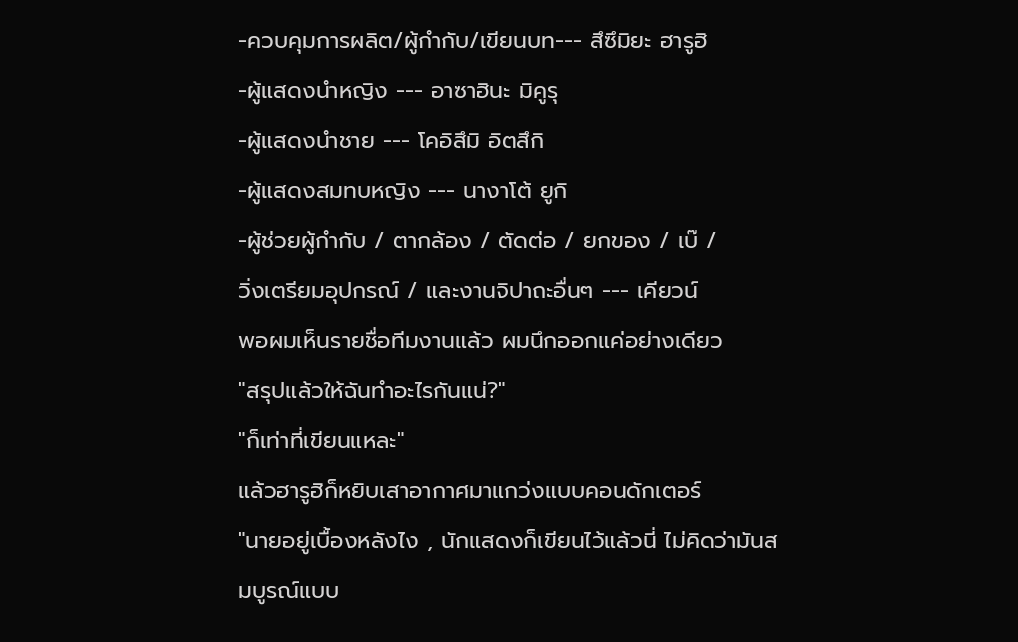-ควบคุมการผลิต/ผู้กำกับ/เขียนบท--- สึซึมิยะ ฮารูฮิ
-ผู้แสดงนำหญิง --- อาซาฮินะ มิคูรุ
-ผู้แสดงนำชาย --- โคอิสึมิ อิตสึกิ
-ผู้แสดงสมทบหญิง --- นางาโต้ ยูกิ
-ผู้ช่วยผู้กำกับ / ตากล้อง / ตัดต่อ / ยกของ / เบ๊ /
วิ่งเตรียมอุปกรณ์ / และงานจิปาถะอื่นๆ --- เคียวน์
พอผมเห็นรายชื่อทีมงานแล้ว ผมนึกออกแค่อย่างเดียว
"สรุปแล้วให้ฉันทำอะไรกันแน่?"
"ก็เท่าที่เขียนแหละ"
แล้วฮารูฮิก็หยิบเสาอากาศมาแกว่งแบบคอนดักเตอร์
"นายอยู่เบื้องหลังไง , นักแสดงก็เขียนไว้แล้วนี่ ไม่คิดว่ามันสมบูรณ์แบบ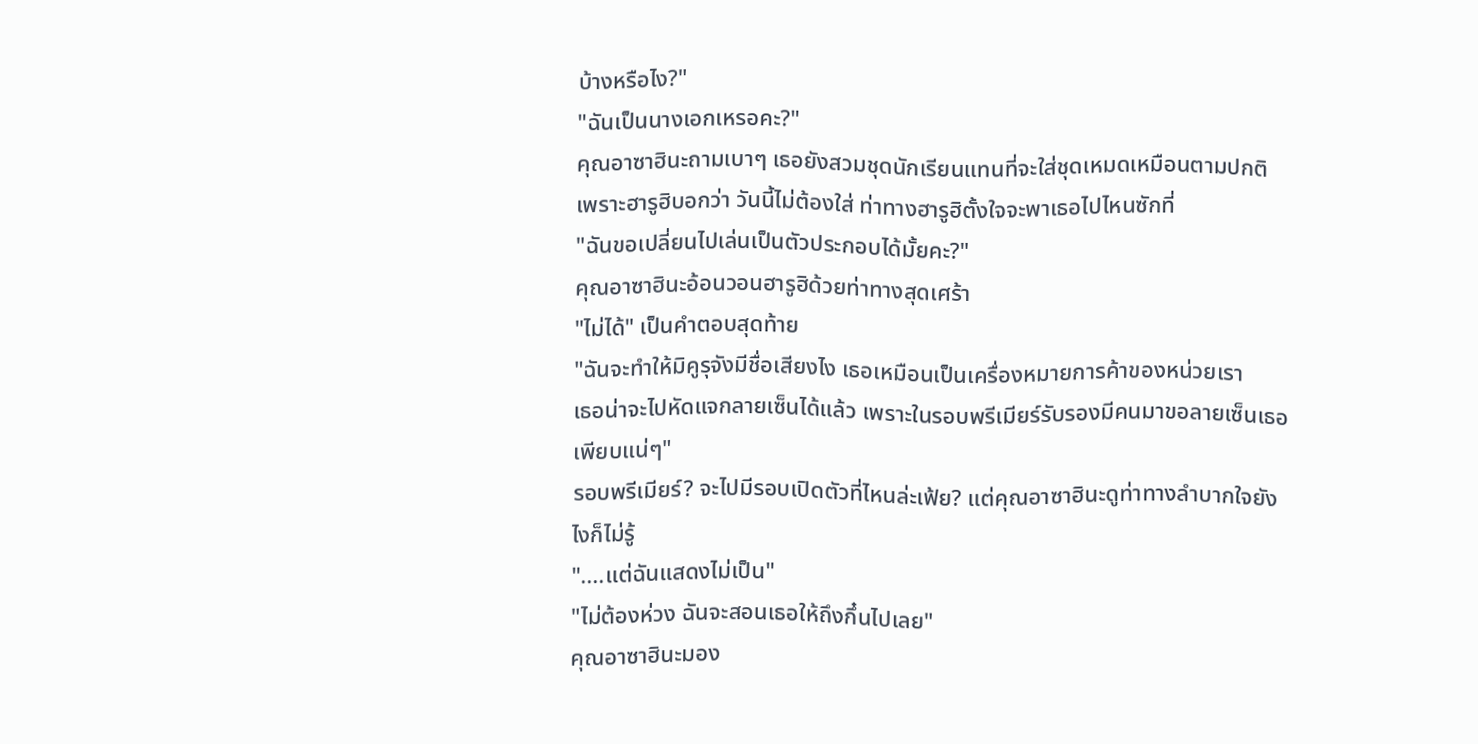บ้างหรือไง?"
"ฉันเป็นนางเอกเหรอคะ?"
คุณอาซาฮินะถามเบาๆ เธอยังสวมชุดนักเรียนแทนที่จะใส่ชุดเหมดเหมือนตามปกติ
เพราะฮารูฮิบอกว่า วันนี้ไม่ต้องใส่ ท่าทางฮารูฮิตั้งใจจะพาเธอไปไหนซักที่
"ฉันขอเปลี่ยนไปเล่นเป็นตัวประกอบได้มั้ยคะ?"
คุณอาซาฮินะอ้อนวอนฮารูฮิด้วยท่าทางสุดเศร้า
"ไม่ได้" เป็นคำตอบสุดท้าย
"ฉันจะทำให้มิคูรุจังมีชื่อเสียงไง เธอเหมือนเป็นเครื่องหมายการค้าของหน่วยเรา
เธอน่าจะไปหัดแจกลายเซ็นได้แล้ว เพราะในรอบพรีเมียร์รับรองมีคนมาขอลายเซ็นเธอเพียบแน่ๆ"
รอบพรีเมียร์? จะไปมีรอบเปิดตัวที่ไหนล่ะเฟ้ย? แต่คุณอาซาฮินะดูท่าทางลำบากใจยังไงก็ไม่รู้
"....แต่ฉันแสดงไม่เป็น"
"ไม่ต้องห่วง ฉันจะสอนเธอให้ถึงกึ๋นไปเลย"
คุณอาซาฮินะมอง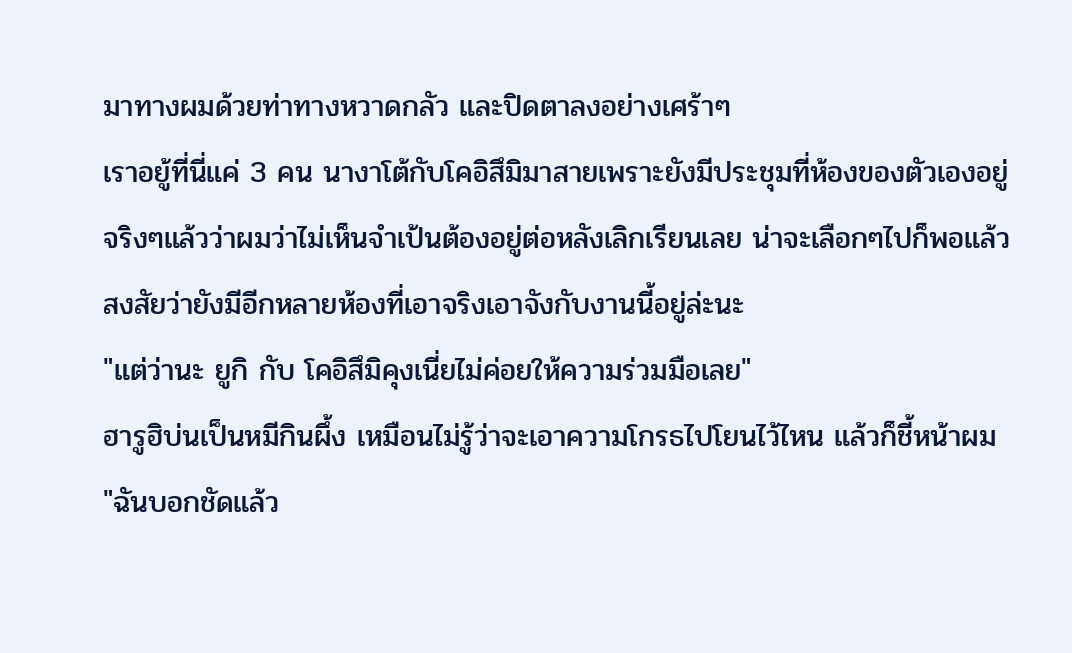มาทางผมด้วยท่าทางหวาดกลัว และปิดตาลงอย่างเศร้าๆ
เราอยู้ที่นี่แค่ 3 คน นางาโต้กับโคอิสึมิมาสายเพราะยังมีประชุมที่ห้องของตัวเองอยู่
จริงๆแล้วว่าผมว่าไม่เห็นจำเป้นต้องอยู่ต่อหลังเลิกเรียนเลย น่าจะเลือกๆไปก็พอแล้ว
สงสัยว่ายังมีอีกหลายห้องที่เอาจริงเอาจังกับงานนี้อยู่ล่ะนะ
"แต่ว่านะ ยูกิ กับ โคอิสึมิคุงเนี่ยไม่ค่อยให้ความร่วมมือเลย"
ฮารูฮิบ่นเป็นหมีกินผึ้ง เหมือนไม่รู้ว่าจะเอาความโกรธไปโยนไว้ไหน แล้วก็ชี้หน้าผม
"ฉันบอกชัดแล้ว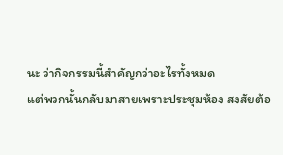นะ ว่ากิจกรรมนี้สำคัญกว่าอะไรทั้งหมด
แต่พวกนั้นกลับมาสายเพราะประชุมห้อง สงสัยต้อ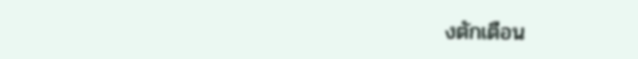งตักเตือน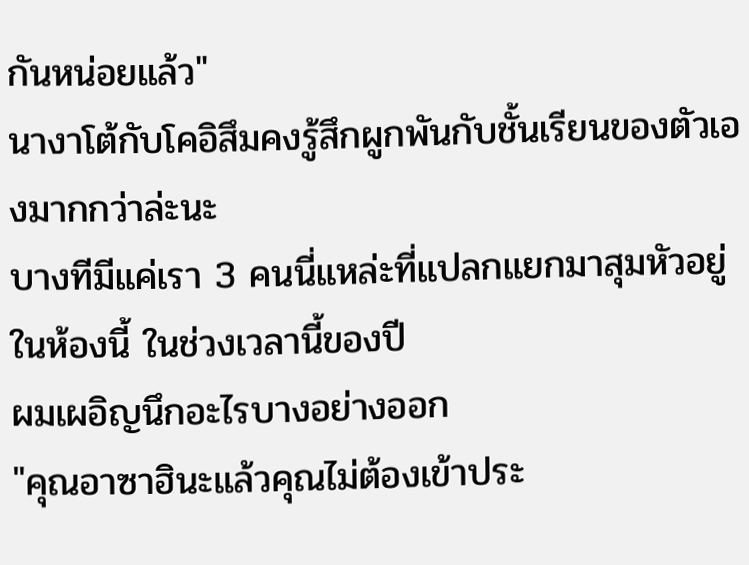กันหน่อยแล้ว"
นางาโต้กับโคอิสึมคงรู้สึกผูกพันกับชั้นเรียนของตัวเองมากกว่าล่ะนะ
บางทีมีแค่เรา 3 คนนี่แหล่ะที่แปลกแยกมาสุมหัวอยู่ในห้องนี้ ในช่วงเวลานี้ของปี
ผมเผอิญนึกอะไรบางอย่างออก
"คุณอาซาฮินะแล้วคุณไม่ต้องเข้าประ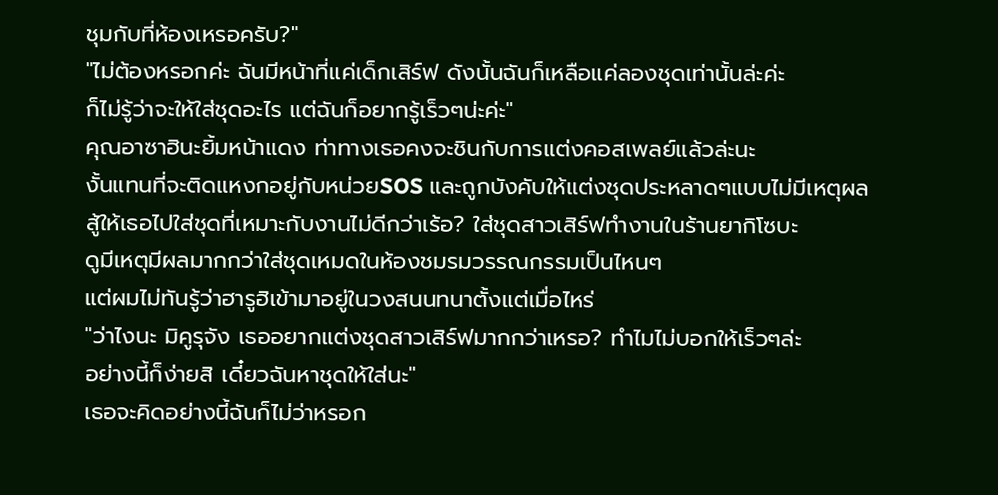ชุมกับที่ห้องเหรอครับ?"
"ไม่ต้องหรอกค่ะ ฉันมีหน้าที่แค่เด็กเสิร์ฟ ดังนั้นฉันก็เหลือแค่ลองชุดเท่านั้นล่ะค่ะ
ก็ไม่รู้ว่าจะให้ใส่ชุดอะไร แต่ฉันก็อยากรู้เร็วๆน่ะค่ะ"
คุณอาซาฮินะยิ้มหน้าแดง ท่าทางเธอคงจะชินกับการแต่งคอสเพลย์แล้วล่ะนะ
งั้นแทนที่จะติดแหงกอยู่กับหน่วยSOS และถูกบังคับให้แต่งชุดประหลาดๆแบบไม่มีเหตุผล
สู้ให้เธอไปใส่ชุดที่เหมาะกับงานไม่ดีกว่าเร้อ? ใส่ชุดสาวเสิร์ฟทำงานในร้านยากิโซบะ
ดูมีเหตุมีผลมากกว่าใส่ชุดเหมดในห้องชมรมวรรณกรรมเป็นไหนๆ
แต่ผมไม่ทันรู้ว่าฮารูฮิเข้ามาอยู่ในวงสนนทนาตั้งแต่เมื่อไหร่
"ว่าไงนะ มิคูรุจัง เธออยากแต่งชุดสาวเสิร์ฟมากกว่าเหรอ? ทำไมไม่บอกให้เร็วๆล่ะ
อย่างนี้ก็ง่ายสิ เดี๋ยวฉันหาชุดให้ใส่นะ"
เธอจะคิดอย่างนี้ฉันก็ไม่ว่าหรอก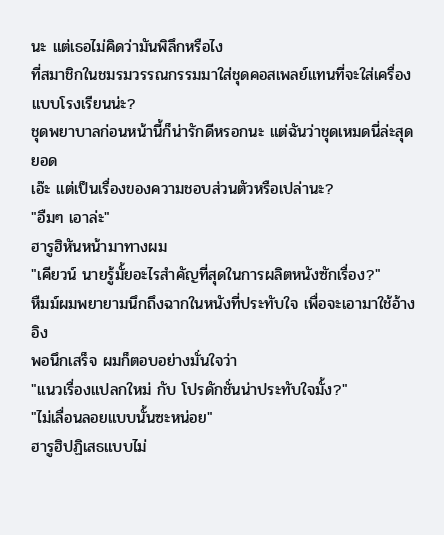นะ แต่เธอไม่คิดว่ามันพิลึกหรือไง
ที่สมาชิกในชมรมวรรณกรรมมาใส่ชุดคอสเพลย์แทนที่จะใส่เครื่องแบบโรงเรียนน่ะ?
ชุดพยาบาลก่อนหน้านี้ก็น่ารักดีหรอกนะ แต่ฉันว่าชุดเหมดนี่ล่ะสุดยอด
เอ๊ะ แต่เป็นเรื่องของความชอบส่วนตัวหรือเปล่านะ?
"อืมๆ เอาล่ะ"
ฮารูฮิหันหน้ามาทางผม
"เคียวน์ นายรู้มั้ยอะไรสำคัญที่สุดในการผลิตหนังซักเรื่อง?"
หืมม์ผมพยายามนึกถึงฉากในหนังที่ประทับใจ เพื่อจะเอามาใช้อ้างอิง
พอนึกเสร็จ ผมก็ตอบอย่างมั่นใจว่า
"แนวเรื่องแปลกใหม่ กับ โปรดักชั่นน่าประทับใจมั้ง?"
"ไม่เลื่อนลอยแบบนั้นซะหน่อย"
ฮารูฮิปฏิเสธแบบไม่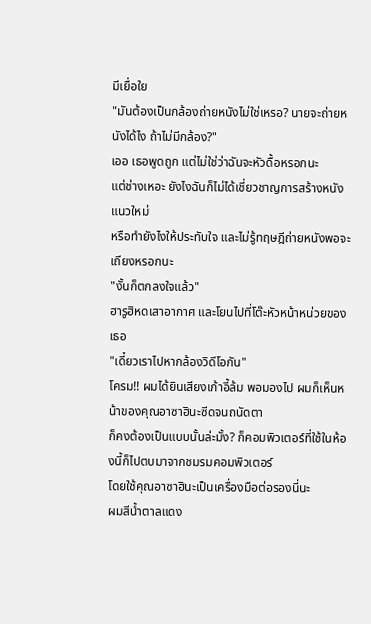มีเยื่อใย
"มันต้องเป็นกล้องถ่ายหนังไม่ใช่เหรอ? นายจะถ่ายหนังได้ไง ถ้าไม่มีกล้อง?"
เออ เธอพูดถูก แต่ไม่ใช่ว่าฉันจะหัวดื้อหรอกนะ
แต่ช่างเหอะ ยังไงฉันก็ไม่ได้เชี่ยวชาญการสร้างหนังแนวใหม่
หรือทำยังไงให้ประทับใจ และไม่รู้ทฤษฎีถ่ายหนังพอจะเถียงหรอกนะ
"งั้นก็ตกลงใจแล้ว"
ฮารูฮิหดเสาอากาศ และโยนไปที่โต๊ะหัวหน้าหน่วยของเธอ
"เดี๋ยวเราไปหากล้องวิดีโอกัน"
โครม!! ผมได้ยินเสียงเก้าอี้ล้ม พอมองไป ผมก็เห็นหน้าของคุณอาซาฮินะซีดจนถนัดตา
ก็คงต้องเป็นแบบนั้นล่ะมั้ง? ก็คอมพิวเตอร์ที่ใช้ในห้องนี้ก็ไปตบมาจากชมรมคอมพิวเตอร์
โดยใช้คุณอาซาฮินะเป็นเครื่องมือต่อรองนี่นะ
ผมสีน้ำตาลแดง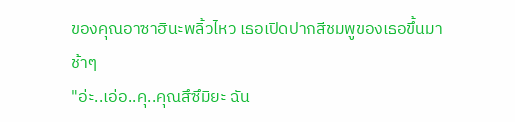ของคุณอาซาฮินะพลิ้วไหว เธอเปิดปากสีชมพูของเธอขึ้นมาช้าๆ
"อ่ะ..เอ่อ..คุ..คุณสึซึมิยะ ฉัน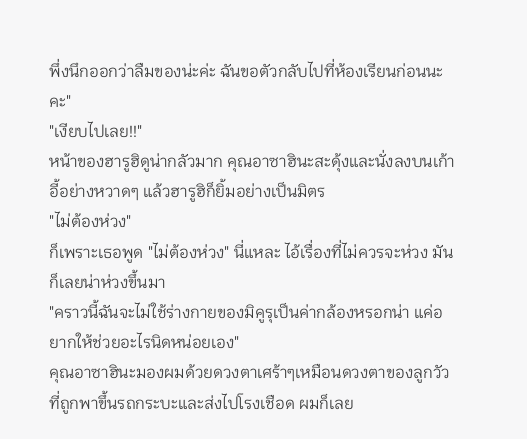พึ่งนึกออกว่าลืมของน่ะค่ะ ฉันขอตัวกลับไปที่ห้องเรียนก่อนนะคะ"
"เงียบไปเลย!!"
หน้าของฮารูฮิดูน่ากลัวมาก คุณอาซาฮินะสะดุ้งและนั่งลงบนเก้าอี้อย่างหวาดๆ แล้วฮารูฮิก็ยิ้มอย่างเป็นมิตร
"ไม่ต้องห่วง"
ก็เพราะเธอพูด "ไม่ต้องห่วง" นี่แหละ ไอ้เรื่องที่ไม่ควรจะห่วง มันก็เลยน่าห่วงขึ้นมา
"คราวนี้ฉันจะไม่ใช้ร่างกายของมิคูรุเป็นค่ากล้องหรอกน่า แค่อยากให้ช่วยอะไรนิดหน่อยเอง"
คุณอาซาฮินะมองผมด้วยดวงตาเศร้าๆเหมือนดวงตาของลูกวัว
ที่ถูกพาขึ้นรถกระบะและส่งไปโรงเชือด ผมก็เลย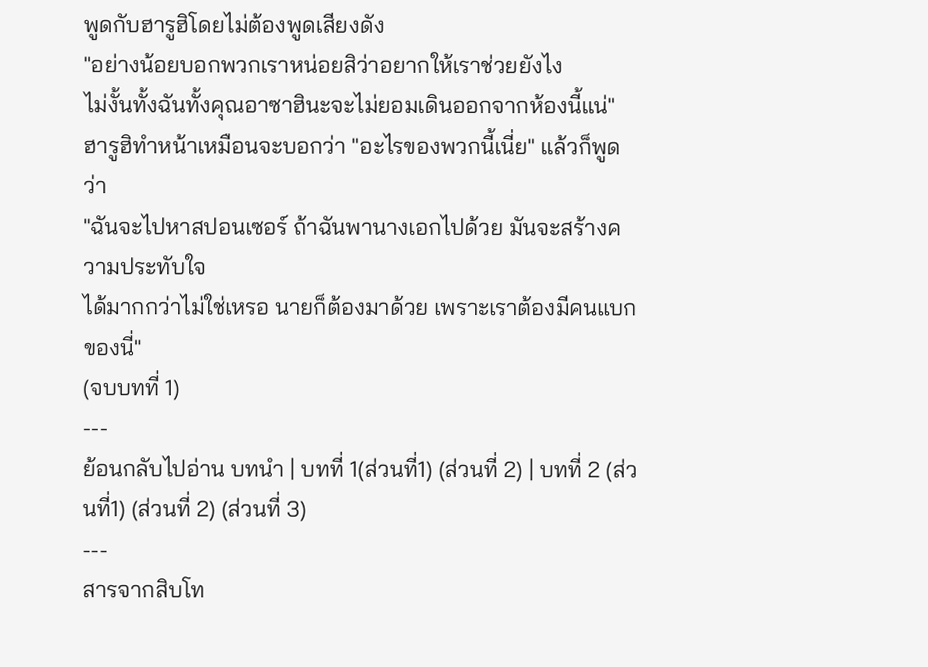พูดกับฮารูฮิโดยไม่ต้องพูดเสียงดัง
"อย่างน้อยบอกพวกเราหน่อยสิว่าอยากให้เราช่วยยังไง
ไม่งั้นทั้งฉันทั้งคุณอาซาฮินะจะไม่ยอมเดินออกจากห้องนี้แน่"
ฮารูฮิทำหน้าเหมือนจะบอกว่า "อะไรของพวกนี้เนี่ย" แล้วก็พูดว่า
"ฉันจะไปหาสปอนเซอร์ ถ้าฉันพานางเอกไปด้วย มันจะสร้างความประทับใจ
ได้มากกว่าไม่ใช่เหรอ นายก็ต้องมาด้วย เพราะเราต้องมีคนแบกของนี่"
(จบบทที่ 1)
---
ย้อนกลับไปอ่าน บทนำ | บทที่ 1(ส่วนที่1) (ส่วนที่ 2) | บทที่ 2 (ส่วนที่1) (ส่วนที่ 2) (ส่วนที่ 3)
---
สารจากสิบโท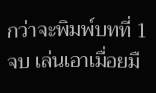กว่าจะพิมพ์บทที่ 1 จบ เล่นเอาเมื่อยมื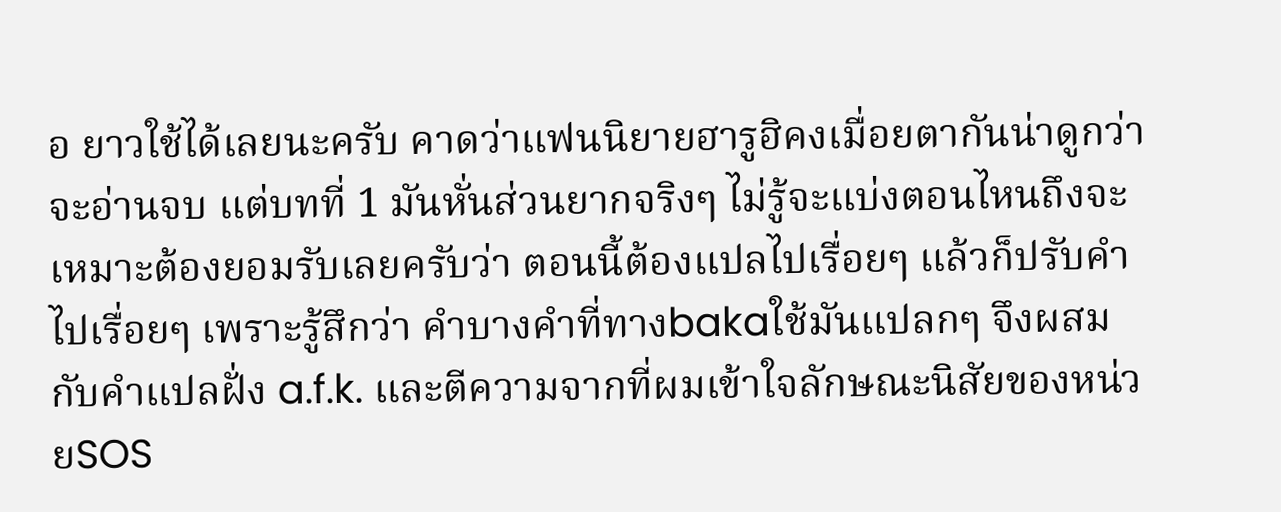อ ยาวใช้ได้เลยนะครับ คาดว่าแฟนนิยายฮารูฮิคงเมื่อยตากันน่าดูกว่าจะอ่านจบ แต่บทที่ 1 มันหั่นส่วนยากจริงๆ ไม่รู้จะแบ่งตอนไหนถึงจะเหมาะต้องยอมรับเลยครับว่า ตอนนี้ต้องแปลไปเรื่อยๆ แล้วก็ปรับคำไปเรื่อยๆ เพราะรู้สึกว่า คำบางคำที่ทางbakaใช้มันแปลกๆ จึงผสมกับคำแปลฝั่ง a.f.k. และตีความจากที่ผมเข้าใจลักษณะนิสัยของหน่วยSOS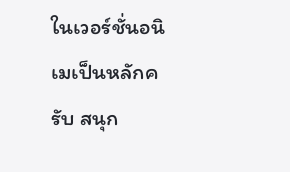ในเวอร์ชั่นอนิเมเป็นหลักครับ สนุก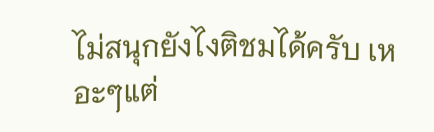ไม่สนุกยังไงติชมได้ครับ เหอะๆแต่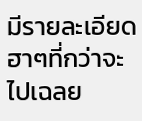มีรายละเอียดฮาๆที่กว่าจะไปเฉลย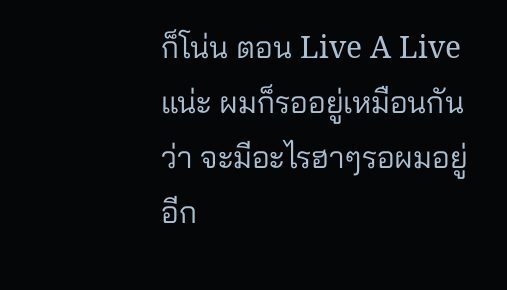ก็โน่น ตอน Live A Liveแน่ะ ผมก็รออยู่เหมือนกันว่า จะมีอะไรฮาๆรอผมอยู่อีก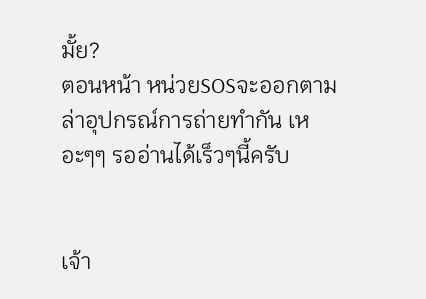มั้ย?
ตอนหน้า หน่วยSOSจะออกตามล่าอุปกรณ์การถ่ายทำกัน เหอะๆๆ รออ่านได้เร็วๆนี้ครับ


เจ้า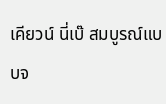เคียวน์ นี่เบ๊ สมบูรณ์แบบจ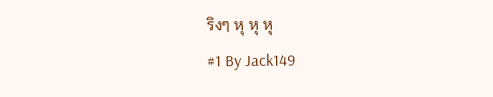ริงๆ หุ หุ หุ
#1 By Jack149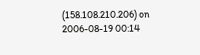(158.108.210.206) on 2006-08-19 00:14